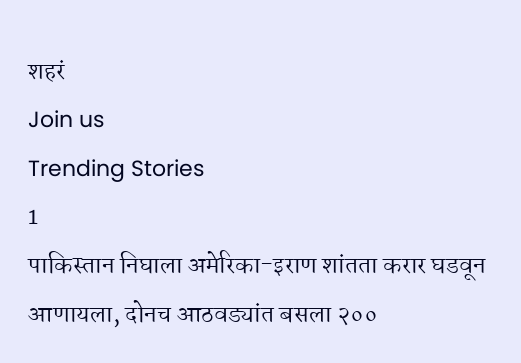शहरं
Join us
Trending Stories
1
पाकिस्तान निघाला अमेरिका-इराण शांतता करार घडवून आणायला, दोनच आठवड्यांत बसला २००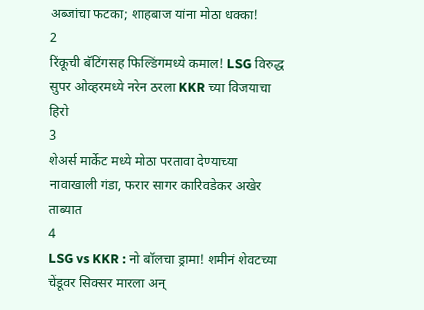अब्जांचा फटका; शाहबाज यांना मोठा धक्का!
2
रिंकूची बॅटिंगसह फिल्डिंगमध्ये कमाल! LSG विरुद्ध सुपर ओव्हरमध्ये नरेन ठरला KKR च्या विजयाचा हिरो
3
शेअर्स मार्केट मध्ये मोठा परतावा देण्याच्या नावाखाली गंडा, फरार सागर कारिवडेकर अखेर ताब्यात
4
LSG vs KKR : नो बॉलचा ड्रामा! शमीनं शेवटच्या चेंडूवर सिक्सर मारला अन्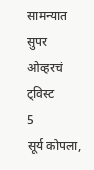सामन्यात सुपर ओव्हरचं ट्विस्ट
5
सूर्य कोपला,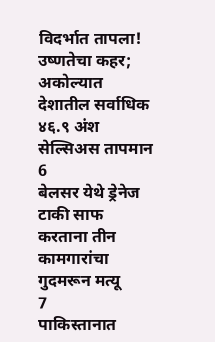विदर्भात तापला! उष्णतेचा कहर; अकोल्यात देशातील सर्वाधिक ४६.९ अंश सेल्सिअस तापमान
6
बेलसर येथे ड्रेनेज टाकी साफ करताना तीन कामगारांचा गुदमरून मत्यू
7
पाकिस्तानात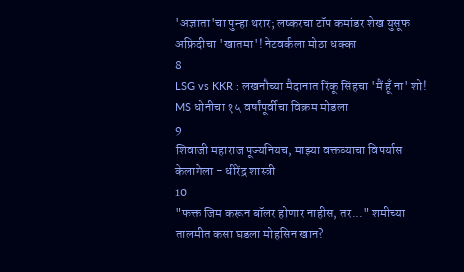'अज्ञाता'चा पुन्हा थरार; लष्करचा टॉप कमांडर शेख युसूफ अफ्रिदीचा 'खातमा'! नेटवर्कला मोठा धक्का
8
LSG vs KKR : लखनौच्या मैदानात रिंकू सिंहचा 'मैं हूँ ना' शो! MS धोनीचा १५ वर्षांपूर्वीचा विक्रम मोडला
9
शिवाजी महाराज पूज्यनियच, माझ्या वक्तव्याचा विपर्यास केलागेला - धीरेंद्र शास्त्री
10
"फक्त जिम करून बॉलर होणार नाहीस, तर..." शमीच्या तालमीत कसा घडला मोहसिन खान?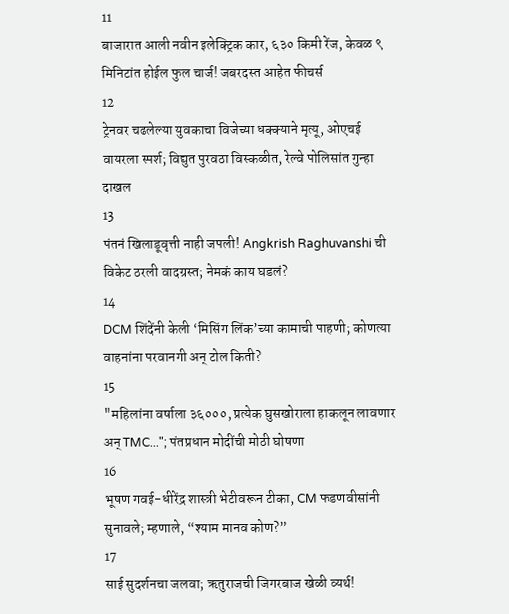11
बाजारात आली नवीन इलेक्ट्रिक कार, ६३० किमी रेंज, केवळ ९ मिनिटांत होईल फुल चार्ज! जबरदस्त आहेत फीचर्स
12
ट्रेनवर चढलेल्या युवकाचा विजेच्या धक्क्याने मृत्यू, ओएचई वायरला स्पर्श; विद्युत पुरवठा विस्कळीत, रेल्वे पोलिसांत गुन्हा दाखल
13
पंतनं खिलाडूवृत्ती नाही जपली! Angkrish Raghuvanshi ची विकेट ठरली वादग्रस्त; नेमकं काय घडलं?
14
DCM शिंदेंनी केली ‘मिसिंग लिंक’च्या कामाची पाहणी; कोणत्या वाहनांना परवानगी अन् टोल किती?
15
"महिलांना वर्षाला ३६०००, प्रत्येक घुसखोराला हाकलून लावणार अन् TMC..."; पंतप्रधान मोदींची मोठी घोषणा
16
भूषण गवई-धीरेंद्र शास्त्री भेटीवरून टीका, CM फडणवीसांनी सुनावले; म्हणाले, “श्याम मानव कोण?”
17
साई सुदर्शनचा जलवा; ऋतुराजची जिगरबाज खेळी व्यर्थ!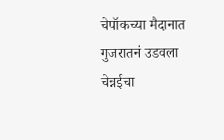चेपॉकच्या मैदानात गुजरातनं उडवला चेन्नईचा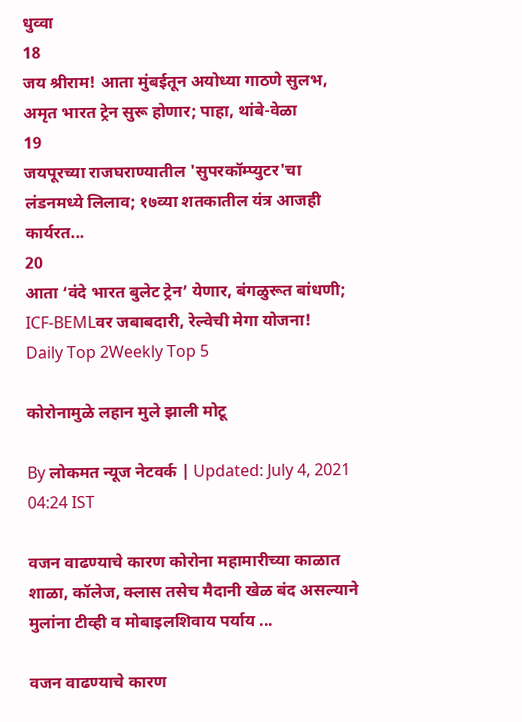धुव्वा
18
जय श्रीराम! आता मुंबईतून अयोध्या गाठणे सुलभ, अमृत भारत ट्रेन सुरू होणार; पाहा, थांबे-वेळा
19
जयपूरच्या राजघराण्यातील 'सुपरकॉम्प्युटर'चा लंडनमध्ये लिलाव; १७व्या शतकातील यंत्र आजही कार्यरत...
20
आता ‘वंदे भारत बुलेट ट्रेन’ येणार, बंगळुरूत बांधणी; ICF-BEMLवर जबाबदारी, रेल्वेची मेगा योजना!
Daily Top 2Weekly Top 5

कोरोनामुळे लहान मुले झाली मोटू

By लोकमत न्यूज नेटवर्क | Updated: July 4, 2021 04:24 IST

वजन वाढण्याचे कारण कोरोना महामारीच्या काळात शाळा, कॉलेज, क्लास तसेच मैदानी खेळ बंद असल्याने मुलांना टीव्ही व मोबाइलशिवाय पर्याय ...

वजन वाढण्याचे कारण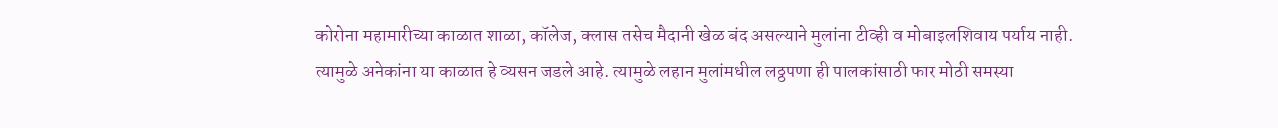कोरोना महामारीच्या काळात शाळा, कॉलेज, क्लास तसेच मैदानी खेळ बंद असल्याने मुलांना टीव्ही व मोबाइलशिवाय पर्याय नाही. त्यामुळे अनेकांना या काळात हे व्यसन जडले आहे. त्यामुळे लहान मुलांमधील लठ्ठपणा ही पालकांसाठी फार मोठी समस्या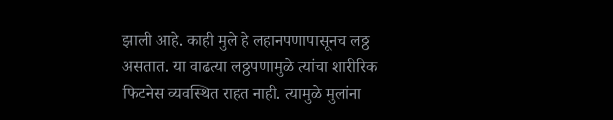झाली आहे. काही मुले हे लहानपणापासूनच लठ्ठ असतात. या वाढत्या लठ्ठपणामुळे त्यांचा शारीरिक फिटनेस व्यवस्थित राहत नाही. त्यामुळे मुलांना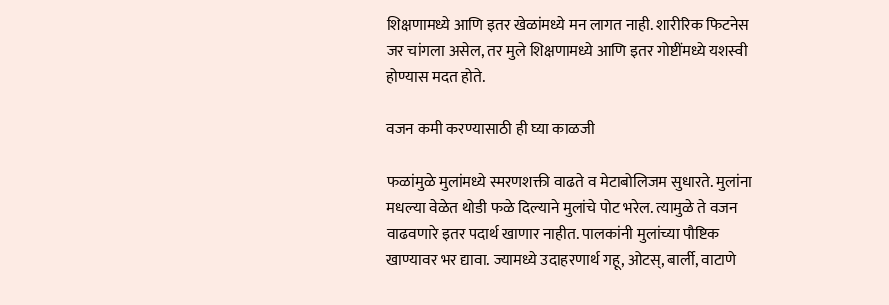शिक्षणामध्ये आणि इतर खेळांमध्ये मन लागत नाही. शारीरिक फिटनेस जर चांगला असेल, तर मुले शिक्षणामध्ये आणि इतर गोष्टींमध्ये यशस्वी होण्यास मदत होते.

वजन कमी करण्यासाठी ही घ्या काळजी

फळांमुळे मुलांमध्ये स्मरणशक्ती वाढते व मेटाबोलिजम सुधारते. मुलांना मधल्या वेळेत थोडी फळे दिल्याने मुलांचे पोट भरेल. त्यामुळे ते वजन वाढवणारे इतर पदार्थ खाणार नाहीत. पालकांनी मुलांच्या पौष्टिक खाण्यावर भर द्यावा. ज्यामध्ये उदाहरणार्थ गहू, ओटस्‌, बार्ली, वाटाणे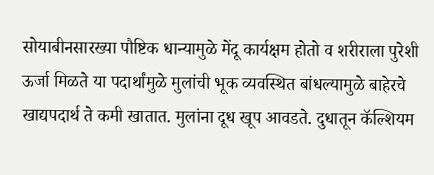सोयाबीनसारख्या पौष्टिक धान्यामुळे मेंदू कार्यक्षम होतो व शरीराला पुरेशी ऊर्जा मिळते या पदार्थांमुळे मुलांची भूक व्यवस्थित बांधल्यामुळे बाहेरचे खाद्यपदार्थ ते कमी खातात. मुलांना दूध खूप आवडते. दुधातून कॅल्शियम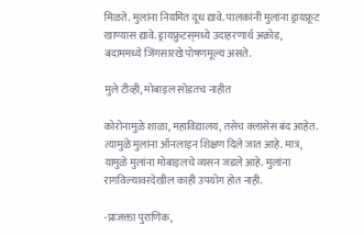मिळते. मुलांना नियमित दूध द्यावे. पालकांनी मुलांना ड्रायफ्रूट खाण्यास द्यावे. ड्रायफ्रुटस्‌मध्ये उदाहरणार्थ अक्रोड, बदाममध्ये जिंगसारखे पोषणमूल्य असते.

मुले टीव्ही, मोबाइल सोडतच नाहीत

कोरोनामुळे शाळा, महाविद्यालय, तसेच क्लासेस बंद आहेत. त्यामुळे मुलांना ऑनलाइन शिक्षण दिले जात आहे. मात्र, यामुळे मुलांना मोबाइलचे व्यसन जडले आहे. मुलांना रागविल्यावरदेखील काही उपयोग होत नाही.

-प्राजक्ता पुराणिक,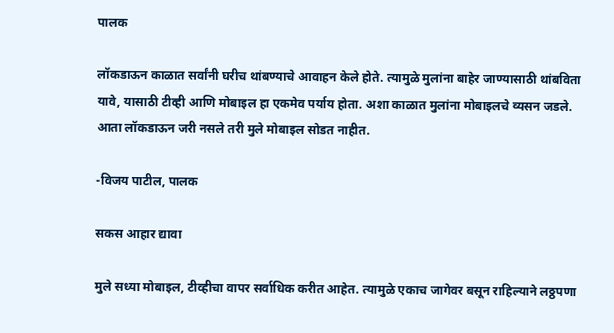पालक

लॉकडाऊन काळात सर्वांनी घरीच थांबण्याचे आवाहन केले होते. त्यामुळे मुलांना बाहेर जाण्यासाठी थांबविता यावे, यासाठी टीव्ही आणि मोबाइल हा एकमेव पर्याय होता. अशा काळात मुलांना मोबाइलचे व्यसन जडले. आता लॉकडाऊन जरी नसले तरी मुले मोबाइल सोडत नाहीत.

-विजय पाटील, पालक

सकस आहार द्यावा

मुले सध्या मोबाइल, टीव्हीचा वापर सर्वाधिक करीत आहेत. त्यामुळे एकाच जागेवर बसून राहिल्याने लठ्ठपणा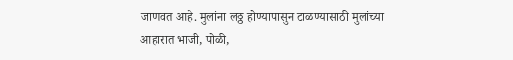जाणवत आहे. मुलांना लठ्ठ होण्यापासुन टाळण्यासाठी मुलांच्या आहारात भाजी, पोळी,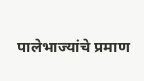पालेभाज्यांचे प्रमाण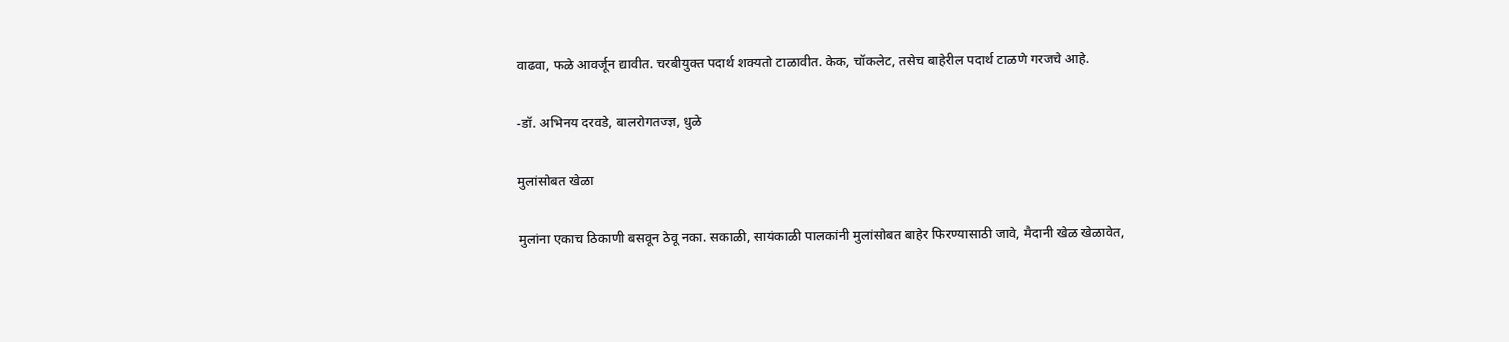वाढवा, फळे आवर्जून द्यावीत. चरबीयुक्त पदार्थ शक्यतो टाळावीत. केक, चॉकलेट, तसेच बाहेरील पदार्थ टाळणे गरजचे आहे.

-डॉ. अभिनय दरवडे, बालरोगतज्ज्ञ, धुळे

मुलांसोबत खेळा

मुलांना एकाच ठिकाणी बसवून ठेवू नका. सकाळी, सायंकाळी पालकांनी मुलांसोबत बाहेर फिरण्यासाठी जावे, मैदानी खेळ खेळावेत,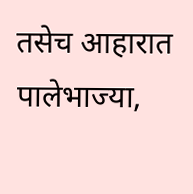तसेच आहारात पालेभाज्या,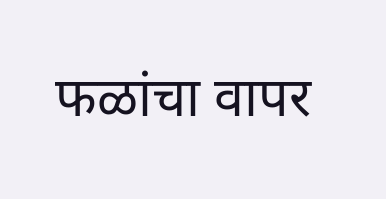फळांचा वापर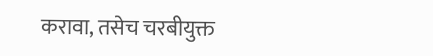करावा, तसेच चरबीयुक्त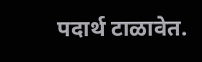पदार्थ टाळावेत.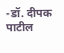-डॉ. दीपक पाटील